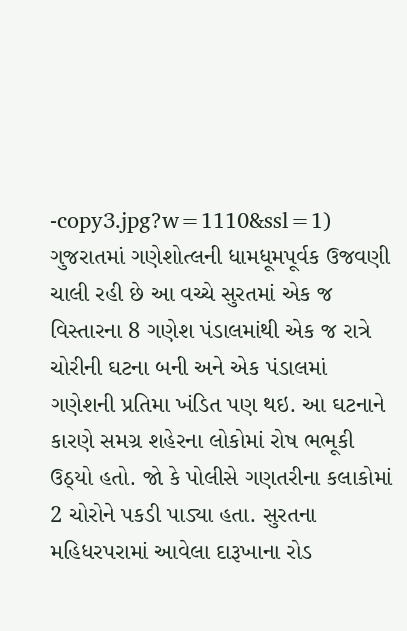-copy3.jpg?w=1110&ssl=1)
ગુજરાતમાં ગણેશોત્લની ધામધૂમપૂર્વક ઉજવણી ચાલી રહી છે આ વચ્ચે સુરતમાં એક જ વિસ્તારના 8 ગણેશ પંડાલમાંથી એક જ રાત્રે ચોરીની ઘટના બની અને એક પંડાલમાં ગણેશની પ્રતિમા ખંડિત પણ થઇ. આ ઘટનાને કારણે સમગ્ર શહેરના લોકોમાં રોષ ભભૂકી ઉઠ્યો હતો. જો કે પોલીસે ગણતરીના કલાકોમાં 2 ચોરોને પકડી પાડ્યા હતા. સુરતના મહિધરપરામાં આવેલા દારૂખાના રોડ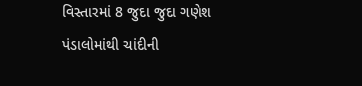વિસ્તારમાં 8 જુદા જુદા ગણેશ પંડાલોમાંથી ચાંદીની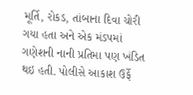મૂર્તિ, રોકડ, તાંબાના દિવા ચોરી ગયા હતા અને એક મંડપમાં ગણેશની નાની પ્રતિમા પણ ખંડિત થઇ હતી. પોલીસે આકાશ ઉર્ફે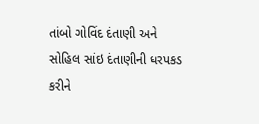તાંબો ગોવિંદ દંતાણી અને સોહિલ સાંઇ દંતાણીની ધરપકડ કરીને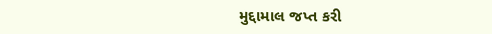મુદ્દામાલ જપ્ત કરી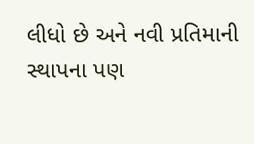લીધો છે અને નવી પ્રતિમાની સ્થાપના પણ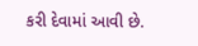કરી દેવામાં આવી છે.